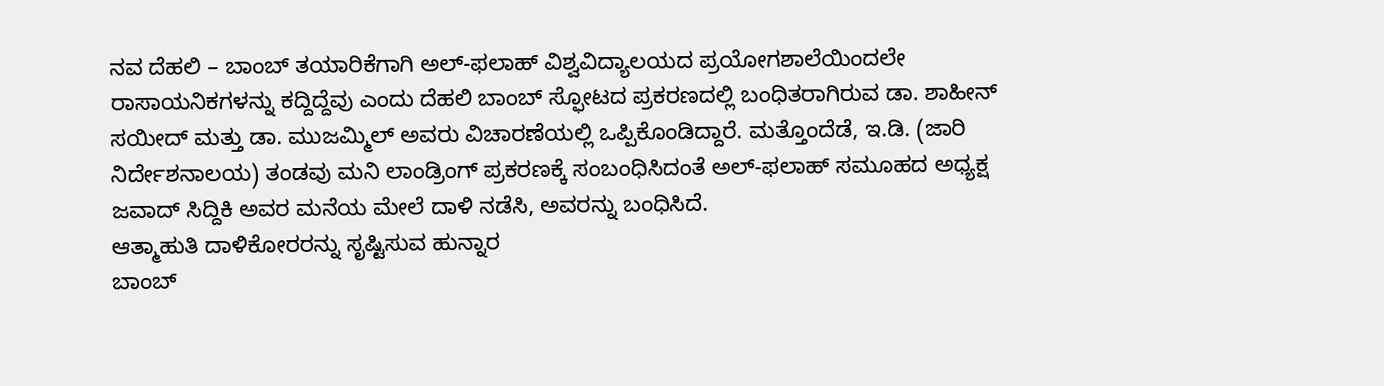ನವ ದೆಹಲಿ – ಬಾಂಬ್ ತಯಾರಿಕೆಗಾಗಿ ಅಲ್-ಫಲಾಹ್ ವಿಶ್ವವಿದ್ಯಾಲಯದ ಪ್ರಯೋಗಶಾಲೆಯಿಂದಲೇ ರಾಸಾಯನಿಕಗಳನ್ನು ಕದ್ದಿದ್ದೆವು ಎಂದು ದೆಹಲಿ ಬಾಂಬ್ ಸ್ಫೋಟದ ಪ್ರಕರಣದಲ್ಲಿ ಬಂಧಿತರಾಗಿರುವ ಡಾ. ಶಾಹೀನ್ ಸಯೀದ್ ಮತ್ತು ಡಾ. ಮುಜಮ್ಮಿಲ್ ಅವರು ವಿಚಾರಣೆಯಲ್ಲಿ ಒಪ್ಪಿಕೊಂಡಿದ್ದಾರೆ. ಮತ್ತೊಂದೆಡೆ, ಇ.ಡಿ. (ಜಾರಿ ನಿರ್ದೇಶನಾಲಯ) ತಂಡವು ಮನಿ ಲಾಂಡ್ರಿಂಗ್ ಪ್ರಕರಣಕ್ಕೆ ಸಂಬಂಧಿಸಿದಂತೆ ಅಲ್-ಫಲಾಹ್ ಸಮೂಹದ ಅಧ್ಯಕ್ಷ ಜವಾದ್ ಸಿದ್ದಿಕಿ ಅವರ ಮನೆಯ ಮೇಲೆ ದಾಳಿ ನಡೆಸಿ, ಅವರನ್ನು ಬಂಧಿಸಿದೆ.
ಆತ್ಮಾಹುತಿ ದಾಳಿಕೋರರನ್ನು ಸೃಷ್ಟಿಸುವ ಹುನ್ನಾರ
ಬಾಂಬ್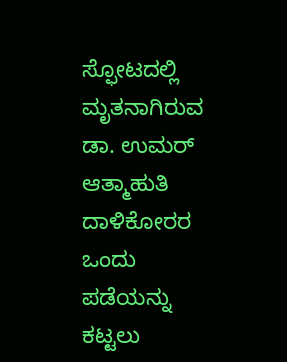ಸ್ಫೋಟದಲ್ಲಿ ಮೃತನಾಗಿರುವ ಡಾ. ಉಮರ್ ಆತ್ಮಾಹುತಿ ದಾಳಿಕೋರರ ಒಂದು ಪಡೆಯನ್ನು ಕಟ್ಟಲು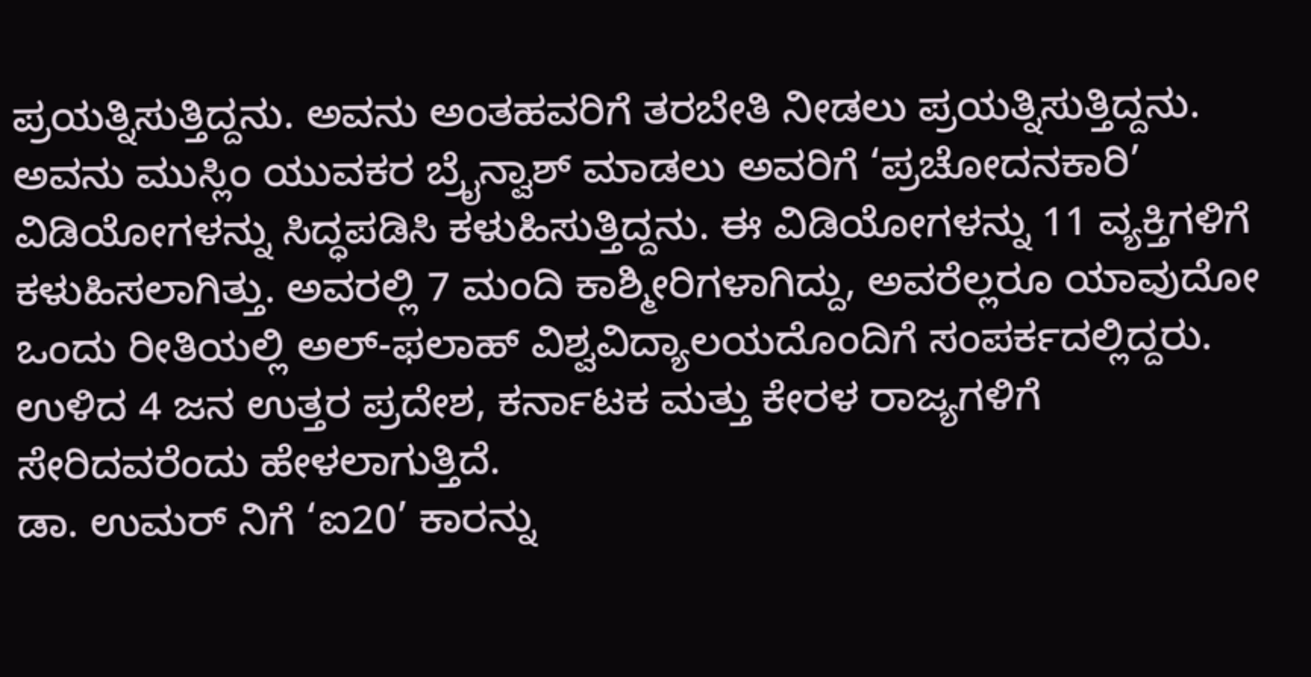ಪ್ರಯತ್ನಿಸುತ್ತಿದ್ದನು. ಅವನು ಅಂತಹವರಿಗೆ ತರಬೇತಿ ನೀಡಲು ಪ್ರಯತ್ನಿಸುತ್ತಿದ್ದನು. ಅವನು ಮುಸ್ಲಿಂ ಯುವಕರ ಬ್ರೈನ್ವಾಶ್ ಮಾಡಲು ಅವರಿಗೆ ‘ಪ್ರಚೋದನಕಾರಿ’ ವಿಡಿಯೋಗಳನ್ನು ಸಿದ್ಧಪಡಿಸಿ ಕಳುಹಿಸುತ್ತಿದ್ದನು. ಈ ವಿಡಿಯೋಗಳನ್ನು 11 ವ್ಯಕ್ತಿಗಳಿಗೆ ಕಳುಹಿಸಲಾಗಿತ್ತು. ಅವರಲ್ಲಿ 7 ಮಂದಿ ಕಾಶ್ಮೀರಿಗಳಾಗಿದ್ದು, ಅವರೆಲ್ಲರೂ ಯಾವುದೋ ಒಂದು ರೀತಿಯಲ್ಲಿ ಅಲ್-ಫಲಾಹ್ ವಿಶ್ವವಿದ್ಯಾಲಯದೊಂದಿಗೆ ಸಂಪರ್ಕದಲ್ಲಿದ್ದರು. ಉಳಿದ 4 ಜನ ಉತ್ತರ ಪ್ರದೇಶ, ಕರ್ನಾಟಕ ಮತ್ತು ಕೇರಳ ರಾಜ್ಯಗಳಿಗೆ ಸೇರಿದವರೆಂದು ಹೇಳಲಾಗುತ್ತಿದೆ.
ಡಾ. ಉಮರ್ ನಿಗೆ ‘ಐ20’ ಕಾರನ್ನು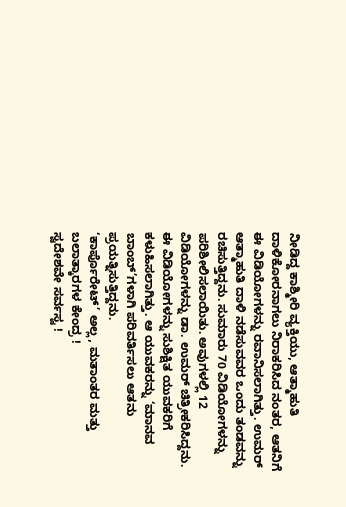ನೀಡಿದ್ದ ಕಾಶ್ಮೀರಿ ವ್ಯಕ್ತಿಯು, ಆತ್ಮಾಹುತಿ ದಾಳಿಕೋರನಾಗಲು ನಿರಾಕರಿಸಿದ ನಂತರ, ಆತನಿಗೆ ಈ ವಿಡಿಯೋಗಳನ್ನು ರವಾನಿಸಲಾಗಿತ್ತು. ಉಮರ್ ಆತ್ಮಾಹುತಿ ದಾಳಿ ನಡೆಸುವವರ ಒಂದು ತಂಡವನ್ನು ರಚಿಸುತ್ತಿದ್ದನು. ಸುಮಾರು 70 ವಿಡಿಯೋಗಳನ್ನು ಪರಿಶೀಲಿಸಲಾಯಿತು. ಅವುಗಳಲ್ಲಿ 12 ವಿಡಿಯೋಗಳನ್ನು ಡಾ. ಉಮರ್ ಚಿತ್ರೀಕರಿಸಿದ್ದನು. ಈ ವಿಡಿಯೋಗಳನ್ನು ಸುಶಿಕ್ಷಿತ ಯುವಕರಿಗೆ ಕಳುಹಿಸಲಾಗಿತ್ತು. ಆ ಯುವಕರನ್ನು ‘ಮಾನವ ಬಾಂಬ್’ಗಳಾಗಿ ಪರಿವರ್ತಿಸಲು ಆತನು ಪ್ರಯತ್ನಿಸುತ್ತಿದ್ದನು.
‘ಕಾರ್ಪೊರೇಟ್’ ಅಲ್ಲ, ಮತಾಂತರ ಮತ್ತು ಬಲಾತ್ಕಾರಗಳ ಕೇಂದ್ರ !
ಸ್ವದೇಶವೇ ಸರ್ವಸ್ವ !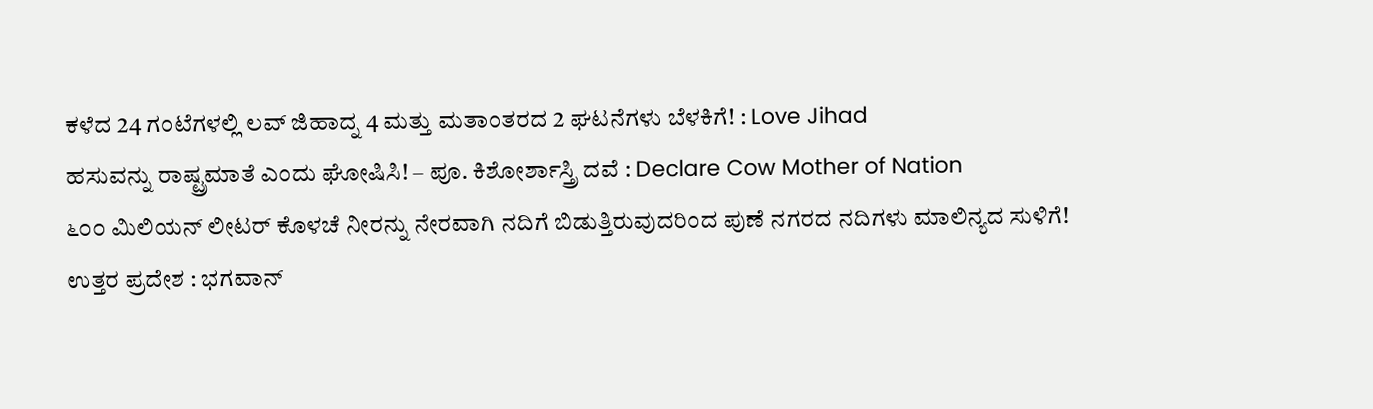ಕಳೆದ 24 ಗಂಟೆಗಳಲ್ಲಿ ಲವ್ ಜಿಹಾದ್ನ 4 ಮತ್ತು ಮತಾಂತರದ 2 ಘಟನೆಗಳು ಬೆಳಕಿಗೆ! : Love Jihad
ಹಸುವನ್ನು ರಾಷ್ಟ್ರಮಾತೆ ಎಂದು ಘೋಷಿಸಿ! – ಪೂ. ಕಿಶೋರ್ಶಾಸ್ತ್ರಿ ದವೆ : Declare Cow Mother of Nation
೬೦೦ ಮಿಲಿಯನ್ ಲೀಟರ್ ಕೊಳಚೆ ನೀರನ್ನು ನೇರವಾಗಿ ನದಿಗೆ ಬಿಡುತ್ತಿರುವುದರಿಂದ ಪುಣೆ ನಗರದ ನದಿಗಳು ಮಾಲಿನ್ಯದ ಸುಳಿಗೆ!
ಉತ್ತರ ಪ್ರದೇಶ : ಭಗವಾನ್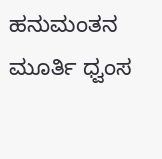ಹನುಮಂತನ ಮೂರ್ತಿ ಧ್ವಂಸ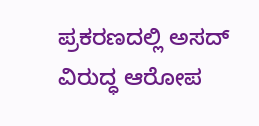ಪ್ರಕರಣದಲ್ಲಿ ಅಸದ್ ವಿರುದ್ಧ ಆರೋಪ